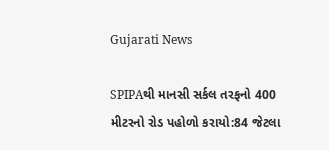Gujarati News

SPIPAથી માનસી સર્કલ તરફનો 400 મીટરનો રોડ પહોળો કરાયો:84 જેટલા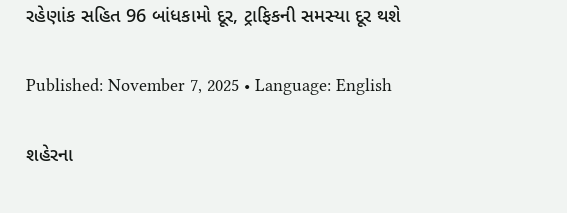રહેણાંક સહિત 96 બાંધકામો દૂર, ટ્રાફિકની સમસ્યા દૂર થશે

Published: November 7, 2025 • Language: English

શહેરના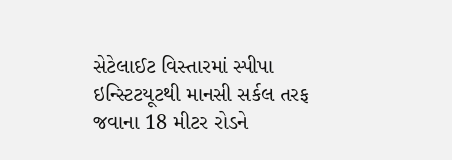સેટેલાઈટ વિસ્તારમાં સ્પીપા ઇન્સ્ટિટયૂટથી માનસી સર્કલ તરફ જવાના 18 મીટર રોડને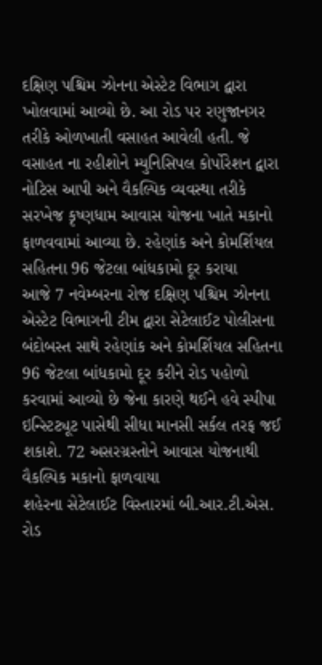દક્ષિણ પશ્ચિમ ઝોનના એસ્ટેટ વિભાગ દ્વારા ખોલવામાં આવ્યો છે. આ રોડ પર રણુજાનગર તરીકે ઓળખાતી વસાહત આવેલી હતી. જે વસાહત ના રહીશોને મ્યુનિસિપલ કોર્પોરેશન દ્વારા નોટિસ આપી અને વૈકલ્પિક વ્યવસ્થા તરીકે સરખેજ કૃષ્ણધામ આવાસ યોજના ખાતે મકાનો ફાળવવામાં આવ્યા છે. રહેણાંક અને કોમર્શિયલ સહિતના 96 જેટલા બાંધકામો દૂર કરાયા
આજે 7 નવેમ્બરના રોજ દક્ષિણ પશ્ચિમ ઝોનના એસ્ટેટ વિભાગની ટીમ દ્વારા સેટેલાઈટ પોલીસના બંદોબસ્ત સાથે રહેણાંક અને કોમર્શિયલ સહિતના 96 જેટલા બાંધકામો દૂર કરીને રોડ પહોળો કરવામાં આવ્યો છે જેના કારણે થઈને હવે સ્પીપા ઇન્સ્ટિટ્યૂટ પાસેથી સીધા માનસી સર્કલ તરફ જઈ શકાશે. 72 અસરગ્રસ્તોને આવાસ યોજનાથી વૈકલ્પિક મકાનો ફાળવાયા
શહેરના સેટેલાઈટ વિસ્તારમાં બી.આર.ટી.એસ. રોડ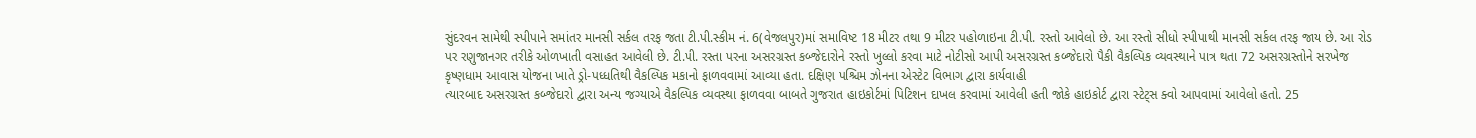સુંદરવન સામેથી સ્પીપાને સમાંતર માનસી સર્કલ તરફ જતા ટી.પી.સ્કીમ નં. 6(વેજલપુર)માં સમાવિષ્ટ 18 મીટર તથા 9 મીટર પહોળાઇના ટી.પી. રસ્તો આવેલો છે. આ રસ્તો સીધો સ્પીપાથી માનસી સર્કલ તરફ જાય છે. આ રોડ પર રણુજાનગર તરીકે ઓળખાતી વસાહત આવેલી છે. ટી.પી. રસ્તા પરના અસરગ્રસ્ત કબ્જેદારોને રસ્તો ખુલ્લો કરવા માટે નોટીસો આપી અસરગ્રસ્ત કબ્જેદારો પૈકી વૈકલ્પિક વ્યવસ્થાને પાત્ર થતા 72 અસરગ્રસ્તોને સરખેજ કૃષ્ણધામ આવાસ યોજના ખાતે ડ્રો-પધ્ધતિથી વૈકલ્પિક મકાનો ફાળવવામાં આવ્યા હતા. દક્ષિણ પશ્ચિમ ઝોનના એસ્ટેટ વિભાગ દ્વારા કાર્યવાહી
ત્યારબાદ અસરગ્રસ્ત કબ્જેદારો દ્વારા અન્ય જગ્યાએ વૈકલ્પિક વ્યવસ્થા ફાળવવા બાબતે ગુજરાત હાઇકોર્ટમાં પિટિશન દાખલ કરવામાં આવેલી હતી જોકે હાઇકોર્ટ દ્વારા સ્ટેટ્સ ક્વો આપવામાં આવેલો હતો. 25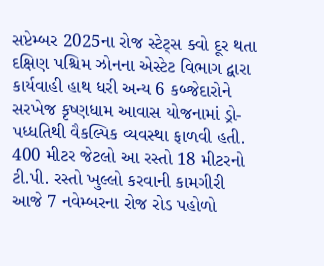સપ્ટેમ્બર 2025ના રોજ સ્ટેટ્સ ક્વો દૂર થતા દક્ષિણ પશ્ચિમ ઝોનના એસ્ટેટ વિભાગ દ્વારા કાર્યવાહી હાથ ધરી અન્ય 6 કબ્જેદારોને સરખેજ કૃષ્ણધામ આવાસ યોજનામાં ડ્રો-પધ્ધતિથી વૈકલ્પિક વ્યવસ્થા ફાળવી હતી. 400 મીટર જેટલો આ રસ્તો 18 મીટરનો ટી.પી. રસ્તો ખુલ્લો કરવાની કામગીરી
આજે 7 નવેમ્બરના રોજ રોડ પહોળો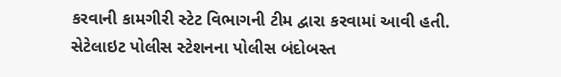કરવાની કામગીરી સ્ટેટ વિભાગની ટીમ દ્વારા કરવામાં આવી હતી. સેટેલાઇટ પોલીસ સ્ટેશનના પોલીસ બંદોબસ્ત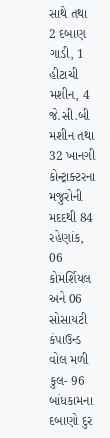સાથે તથા 2 દબાણ ગાડી, 1 હીટાચી મશીન, 4 જે.સી.બી મશીન તથા 32 ખાનગી કોન્ટ્રાક્ટરના મજુરોની મદદથી 84 રહેણાંક, 06 કોમર્શિયલ અને 06 સોસાયટી કંપાઉન્ડ વોલ મળી કુલ- 96 બાંધકામના દબાણો દુર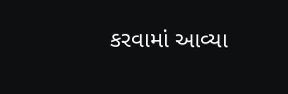કરવામાં આવ્યા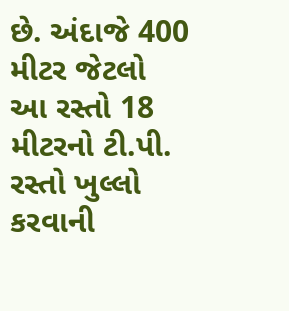છે. અંદાજે 400 મીટર જેટલો આ રસ્તો 18 મીટરનો ટી.પી. રસ્તો ખુલ્લો કરવાની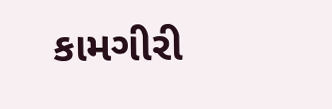કામગીરી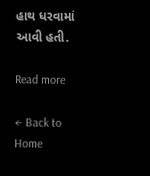હાથ ધરવામાં આવી હતી.

Read more

← Back to Home